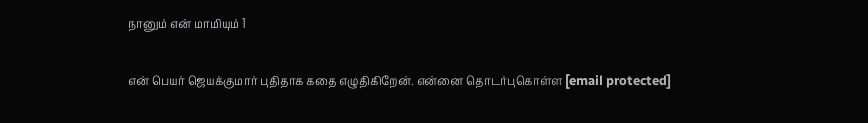நானும் என் மாமியும் 1

என் பெயர் ஜெயக்குமார் புதிதாக கதை எழுதிகிறேன். என்னை தொடர்புகொள்ள [email protected]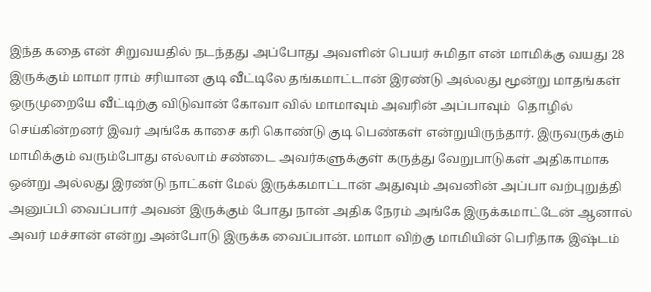இந்த கதை என் சிறுவயதில் நடந்தது அப்போது அவளின் பெயர் சுமிதா என் மாமிக்கு வயது 28 இருக்கும் மாமா ராம் சரியான குடி வீட்டிலே தங்கமாட்டான் இரண்டு அல்லது மூன்று மாதங்கள் ஒருமுறையே வீட்டிற்கு விடுவான்‌ கோவா வில் மாமாவும் அவரின் அப்பாவும்  தொழில் செய்கின்றனர் இவர் அங்கே காசை கரி கொண்டு குடி பெண்கள் என்றுயிருந்தார். இருவருக்கும் மாமிக்கும் வரும்போது எல்லாம் சண்டை அவர்களுக்குள் கருத்து வேறுபாடுகள் அதிகாமாக ஒன்று அல்லது இரண்டு நாட்கள் மேல் இருக்கமாட்டான் அதுவும் அவனின் அப்பா வற்புறுத்தி அனுப்பி வைப்பார் அவன் இருக்கும் போது நான் அதிக நேரம் அங்கே இருக்கமாட்டேன் ஆனால் அவர் மச்சான் என்று அன்போடு இருக்க வைப்பான். மாமா விற்கு மாமியின் பெரிதாக இஷ்டம்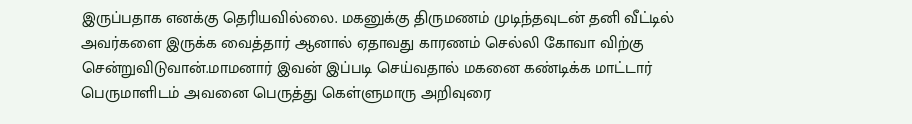இருப்பதாக எனக்கு தெரியவில்லை. மகனுக்கு திருமணம் முடிந்தவுடன் தனி வீட்டில் அவர்களை இருக்க வைத்தார் ஆனால் ஏதாவது காரணம் செல்லி கோவா விற்கு சென்றுவிடுவான்.மாமனார் இவன் இப்படி செய்வதால் மகனை கண்டிக்க மாட்டார் பெருமாளிடம் அவனை பெருத்து கெள்ளுமாரு அறிவுரை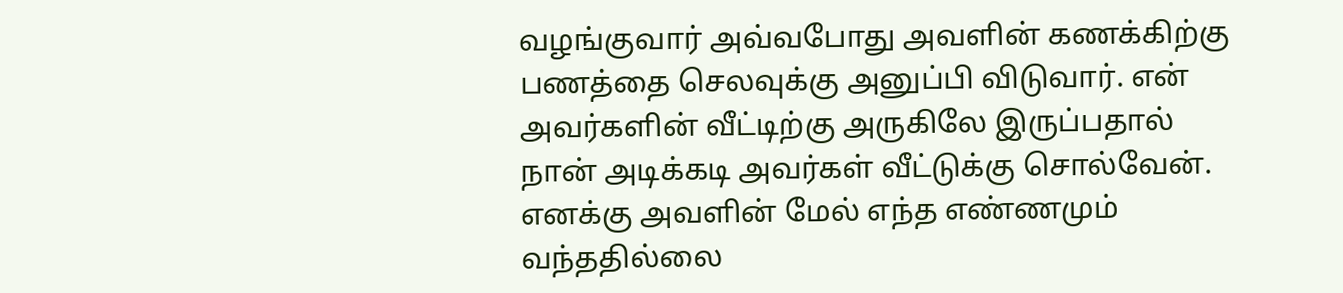வழங்குவார் அவ்வபோது அவளின் கணக்கிற்கு பணத்தை செலவுக்கு அனுப்பி விடுவார். என் அவர்களின் வீட்டிற்கு அருகிலே இருப்பதால் நான் அடிக்கடி அவர்கள் வீட்டுக்கு சொல்வேன். எனக்கு அவளின் மேல் எந்த எண்ணமும் வந்ததில்லை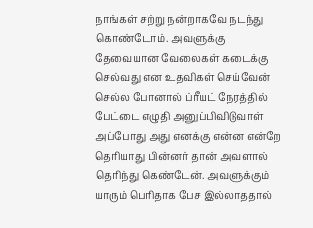நாங்கள் சற்று நன்றாகவே நடந்து கொண்டோம். அவளுக்கு தேவையான வேலைகள் கடைக்கு செல்வது என உதவிகள் செய்வேன் செல்ல போனால் ப்ரீயட் நேரத்தில் பேட்டை எழுதி அனுப்பிவிடுவாள் அப்போது அது எனக்கு என்ன என்றே தெரியாது பின்னர் தான் அவளால் தெரிந்து கெண்டேன். அவளுக்கும் யாரும் பெரிதாக பேச இல்லாததால்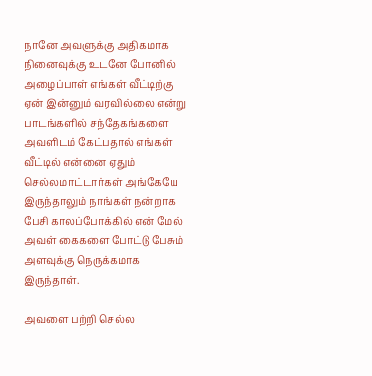நானே அவளுக்கு அதிகமாக நினைவுக்கு உடனே போனில் அழைப்பாள் எங்கள் வீட்டிற்கு ஏன் இன்னும் வரவில்லை என்று பாடங்களில் சந்தேகங்களை அவளிடம் கேட்பதால் எங்கள் வீட்டில் என்னை ஏதும் செல்லமாட்டார்கள் அங்கேயே இருந்தாலும் நாங்கள் நன்றாக பேசி காலப்போக்கில் என் மேல் அவள் கைகளை போட்டு பேசும் அளவுக்கு நெருக்கமாக இருந்தாள்.

அவளை பற்றி செல்ல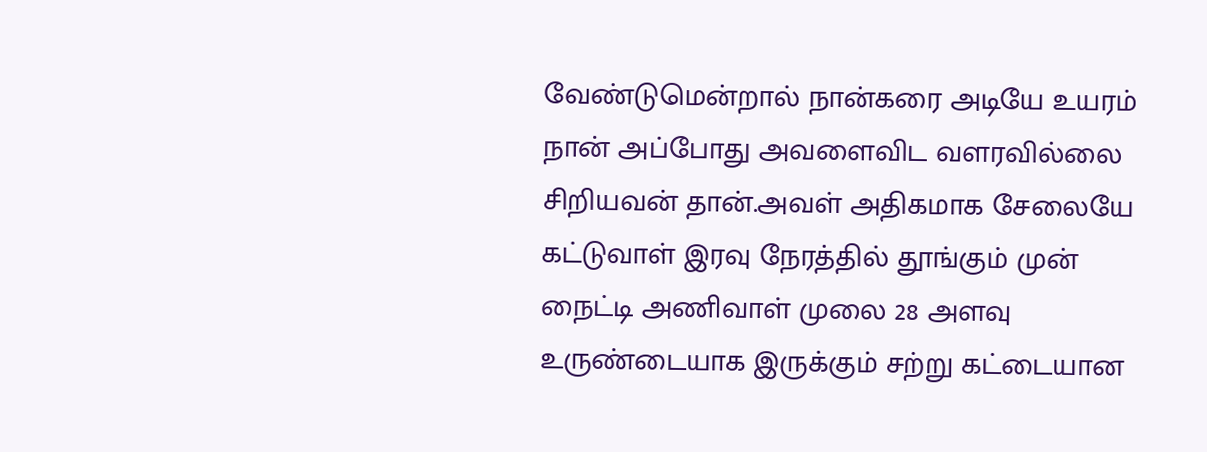வேண்டுமென்றால் நான்கரை அடியே உயரம் நான் அப்போது அவளைவிட வளரவில்லை சிறியவன் தான்.அவள் அதிகமாக சேலையே கட்டுவாள் இரவு நேரத்தில் தூங்கும் முன் நைட்டி அணிவாள் முலை 28 அளவு உருண்டையாக இருக்கும் சற்று கட்டையான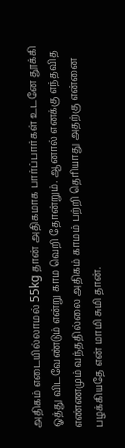அதிகம் எடையில்லாமல் 55kg தான் அதிகமாக பார்ப்பார்கள் உடனே தூக்கி ஓத்து விடவேண்டும்‌ என்று காம வெறி தோன்றும். ஆனால் எனக்கு எந்தவித எண்ணமும் வந்ததில்லை அதிகம் காமம் பற்றி தெரியாது அதற்கு என்னை பழக்கியதே என் மாமி சுமி தான்.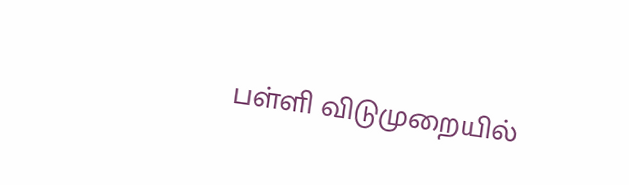பள்ளி விடுமுறையில்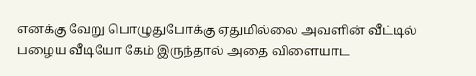எனக்கு வேறு பொழுதுபோக்கு ஏதுமில்லை அவளின் வீட்டில் பழைய வீடியோ கேம் இருந்தால் அதை விளையாட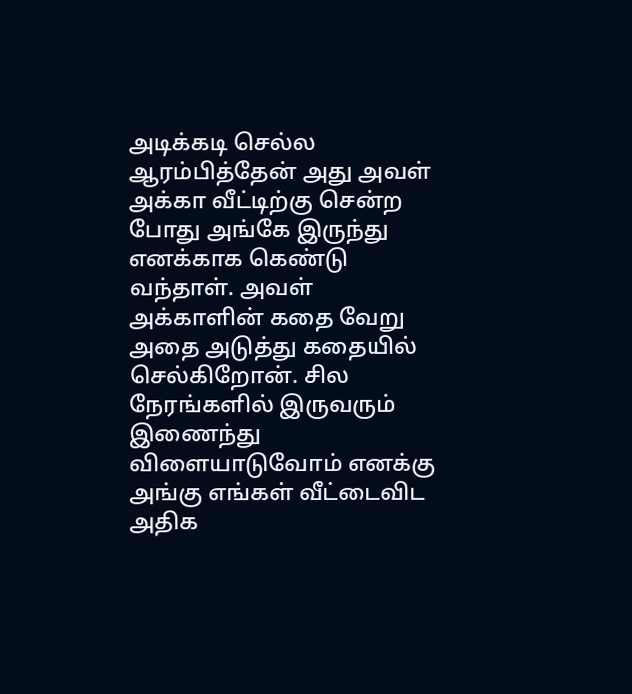அடிக்கடி செல்ல ஆரம்பித்தேன் அது அவள் அக்கா வீட்டிற்கு சென்ற போது அங்கே இருந்து எனக்காக கெண்டு வந்தாள். அவள் அக்காளின் கதை வேறு அதை அடுத்து கதையில் செல்கிறோன். சில நேரங்களில் இருவரும் இணைந்து விளையாடுவோம் எனக்கு அங்கு எங்கள் வீட்டைவிட அதிக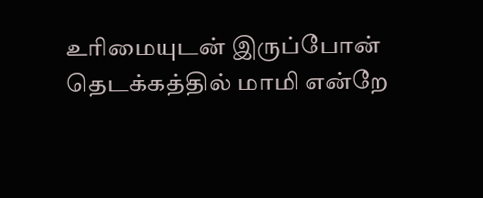உரிமையுடன் இருப்போன் தெடக்கத்தில் மாமி என்றே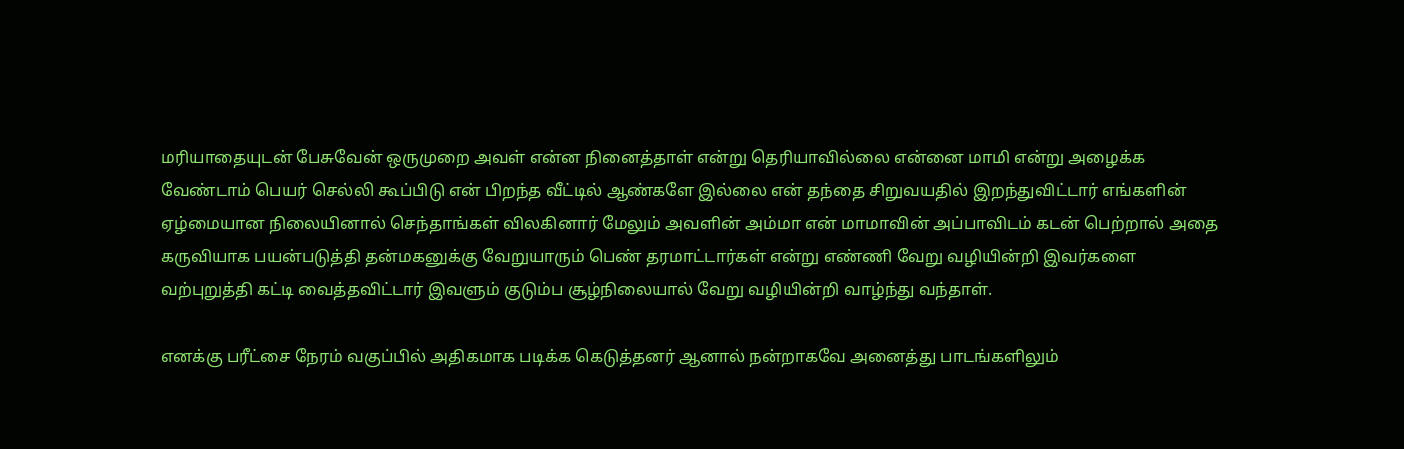மரியாதையுடன் பேசுவேன் ஒருமுறை அவள் என்ன நினைத்தாள் என்று தெரியாவில்லை என்னை மாமி என்று அழைக்க வேண்டாம் பெயர் செல்லி கூப்பிடு என் பிறந்த வீட்டில் ஆண்களே இல்லை என் தந்தை சிறுவயதில் இறந்துவிட்டார் எங்களின் ஏழ்மையான நிலையினால் செந்தாங்கள் விலகினார் மேலும் அவளின் அம்மா என் மாமாவின் அப்பாவிடம் கடன் பெற்றால் அதை கருவியாக பயன்படுத்தி தன்‌மகனுக்கு வேறுயாரும் பெண் தரமாட்டார்கள் என்று எண்ணி வேறு வழியின்றி இவர்களை வற்புறுத்தி கட்டி வைத்தவிட்டார் இவளும் குடும்ப சூழ்நிலையால் வேறு வழியின்றி வாழ்ந்து வந்தாள்.

எனக்கு பரீட்சை நேரம் வகுப்பில் அதிகமாக படிக்க கெடுத்தனர் ஆனால் நன்றாகவே அனைத்து பாடங்களிலும்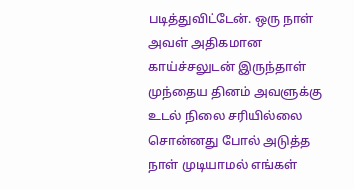படித்துவிட்டேன். ஒரு நாள் அவள் அதிகமான காய்ச்சலுடன் இருந்தாள் முந்தைய தினம் அவளுக்கு உடல் நிலை சரியில்லை சொன்னது போல் அடுத்த நாள் முடியாமல் எங்கள்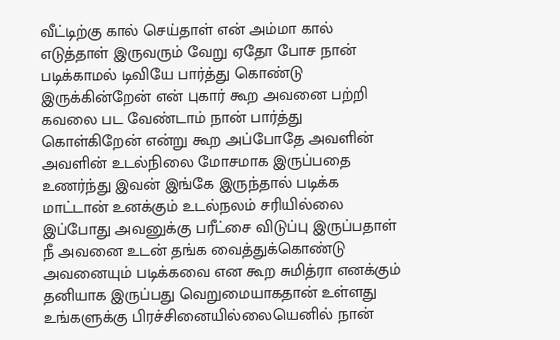வீட்டிற்கு கால் செய்தாள் என் அம்மா கால் எடுத்தாள் இருவரும் வேறு ஏதோ போச நான் படிக்காமல் டிவியே பார்த்து கொண்டு இருக்கின்றேன் என் புகார் கூற அவனை பற்றி கவலை பட வேண்டாம் நான் பார்த்து கொள்கிறேன் என்று கூற அப்போதே அவளின் அவளின் உடல்நிலை மோசமாக இருப்பதை உணர்ந்து இவன் இங்கே இருந்தால் படிக்க மாட்டான் உனக்கும் உடல்நலம் சரியில்லை இப்போது அவனுக்கு பரீட்சை விடுப்பு இருப்பதாள் நீ அவனை உடன் தங்க வைத்துக்கொண்டு அவனையும் படிக்கவை என கூற சுமித்ரா எனக்கும் தனியாக இருப்பது வெறுமையாகதான் உள்ளது உங்களுக்கு பிரச்சினையில்லையெனில் நான்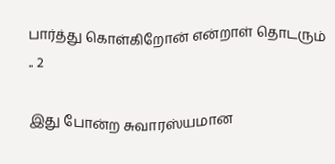பார்த்து கொள்கிறோன் என்றாள் தொடரும் .. 2

இது போன்ற சுவாரஸ்யமான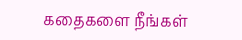கதைகளை நீங்கள்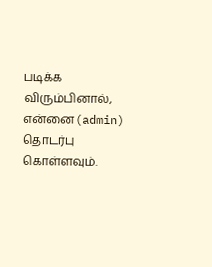படிக்க விரும்பினால், என்னை(admin) தொடர்பு கொள்ளவும்.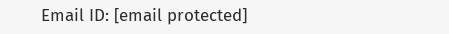Email ID: [email protected]